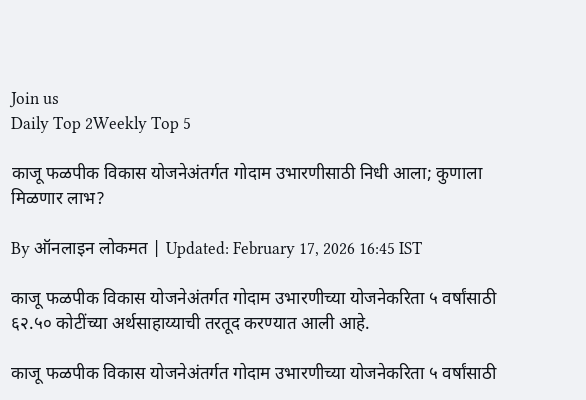Join us
Daily Top 2Weekly Top 5

काजू फळपीक विकास योजनेअंतर्गत गोदाम उभारणीसाठी निधी आला; कुणाला मिळणार लाभ?

By ऑनलाइन लोकमत | Updated: February 17, 2026 16:45 IST

काजू फळपीक विकास योजनेअंतर्गत गोदाम उभारणीच्या योजनेकरिता ५ वर्षांसाठी ६२.५० कोटींच्या अर्थसाहाय्याची तरतूद करण्यात आली आहे.

काजू फळपीक विकास योजनेअंतर्गत गोदाम उभारणीच्या योजनेकरिता ५ वर्षांसाठी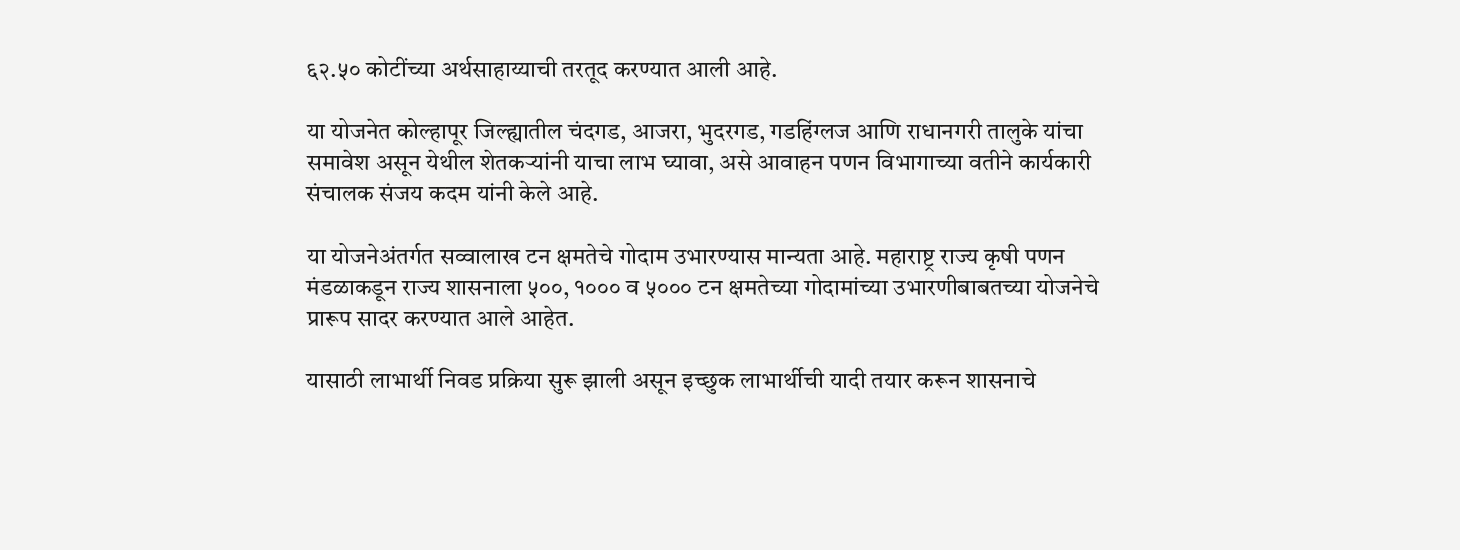६२.५० कोटींच्या अर्थसाहाय्याची तरतूद करण्यात आली आहे.

या योजनेत कोल्हापूर जिल्ह्यातील चंदगड, आजरा, भुदरगड, गडहिंग्लज आणि राधानगरी तालुके यांचा समावेश असून येथील शेतकऱ्यांनी याचा लाभ घ्यावा, असे आवाहन पणन विभागाच्या वतीने कार्यकारी संचालक संजय कदम यांनी केले आहे.

या योजनेअंतर्गत सव्वालाख टन क्षमतेचे गोदाम उभारण्यास मान्यता आहे. महाराष्ट्र राज्य कृषी पणन मंडळाकडून राज्य शासनाला ५००, १००० व ५००० टन क्षमतेच्या गोदामांच्या उभारणीबाबतच्या योजनेचे प्रारूप सादर करण्यात आले आहेत.

यासाठी लाभार्थी निवड प्रक्रिया सुरू झाली असून इच्छुक लाभार्थीची यादी तयार करून शासनाचे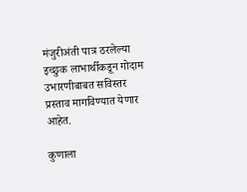मंजुरीअंती पात्र ठरलेल्या इच्छुक लाभार्थीकडून गोदाम उभारणीबाबत सविस्तर प्रस्ताव मागविण्यात येणार आहेत.

कुणाला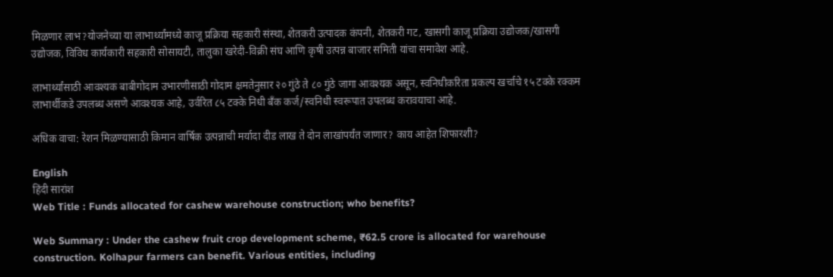मिळणार लाभ?योजनेच्या या लाभार्थ्यांमध्ये काजू प्रक्रिया सहकारी संस्था, शेतकरी उत्पादक कंपनी, शेतकरी गट, खासगी काजू प्रक्रिया उद्योजक/खासगी उद्योजक, विविध कार्यकारी सहकारी सोसायटी, तालुका खरेदी-विक्री संघ आणि कृषी उत्पन्न बाजार समिती यांचा समावेश आहे.

लाभार्थ्यांसाठी आवश्यक बाबीगोदाम उभारणीसाठी गोदाम क्षमतेनुसार २० गुंठे ते ८० गुंठे जागा आवश्यक असून, स्वनिधीकरिता प्रकल्प खर्चाचे १५ टक्के रक्कम लाभार्थीकडे उपलब्ध असणे आवश्यक आहे, उर्वरित ८५ टक्के निधी बँक कर्ज/स्वनिधी स्वरूपात उपलब्ध करावयाचा आहे.

अधिक वाचा: रेशन मिळण्यासाठी किमान वार्षिक उत्पन्नाची मर्यादा दीड लाख ते दोन लाखांपर्यंत जाणार? काय आहेत शिफारशी?

English
हिंदी सारांश
Web Title : Funds allocated for cashew warehouse construction; who benefits?

Web Summary : Under the cashew fruit crop development scheme, ₹62.5 crore is allocated for warehouse construction. Kolhapur farmers can benefit. Various entities, including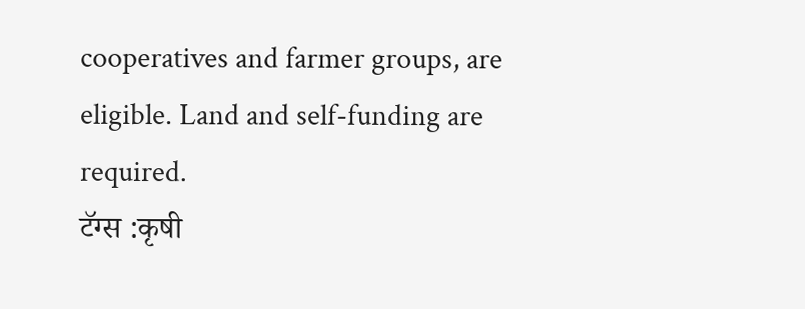cooperatives and farmer groups, are eligible. Land and self-funding are required.
टॅग्स :कृषी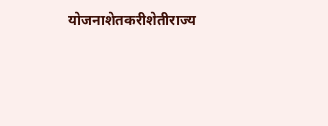योजनाशेतकरीशेतीराज्य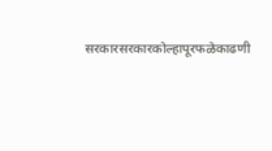सरकारसरकारकोल्हापूरफळेकाढणी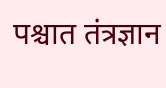पश्चात तंत्रज्ञान